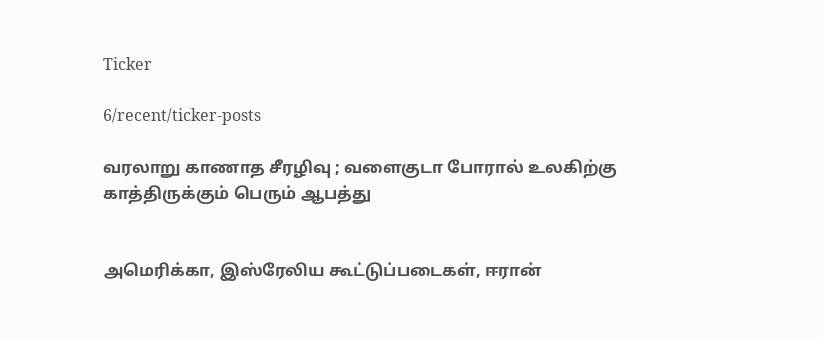Ticker

6/recent/ticker-posts

வரலாறு காணாத சீரழிவு ; வளைகுடா போரால் உலகிற்கு காத்திருக்கும் பெரும் ஆபத்து


அமெரிக்கா, இஸ்ரேலிய கூட்டுப்படைகள், ஈரான்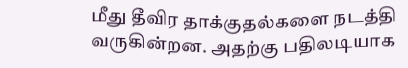மீது தீவிர தாக்குதல்களை நடத்தி வருகின்றன. அதற்கு பதிலடியாக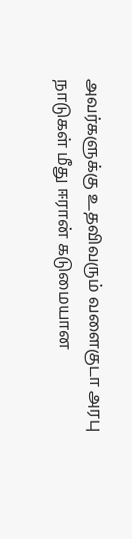அவர்களுக்கு உதவிவரும் வளைகுடா அரபு நாடுகள் மீது ஈரான் கடுமையான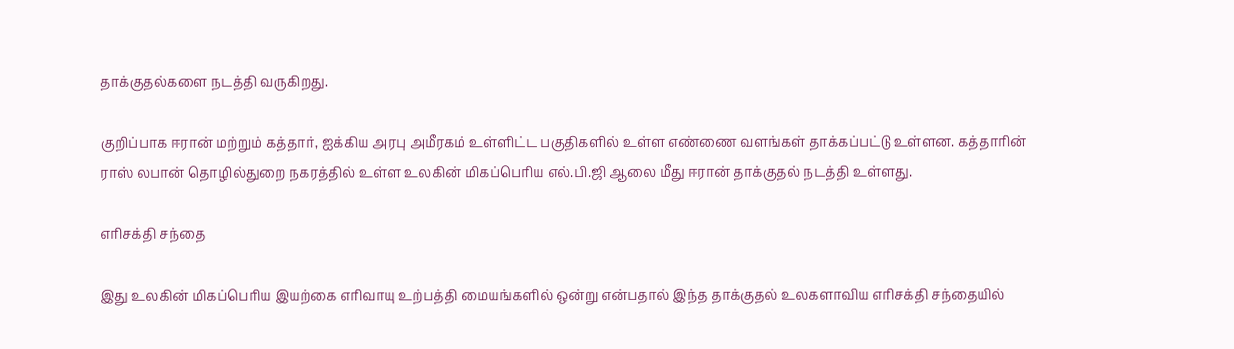தாக்குதல்களை நடத்தி வருகிறது.

குறிப்பாக ஈரான் மற்றும் கத்தார், ஐக்கிய அரபு அமீரகம் உள்ளிட்ட பகுதிகளில் உள்ள எண்ணை வளங்கள் தாக்கப்பட்டு உள்ளன. கத்தாரின் ராஸ் லபான் தொழில்துறை நகரத்தில் உள்ள உலகின் மிகப்பெரிய எல்.பி.ஜி ஆலை மீது ஈரான் தாக்குதல் நடத்தி உள்ளது.

எரிசக்தி சந்தை

இது உலகின் மிகப்பெரிய இயற்கை எரிவாயு உற்பத்தி மையங்களில் ஒன்று என்பதால் இந்த தாக்குதல் உலகளாவிய எரிசக்தி சந்தையில்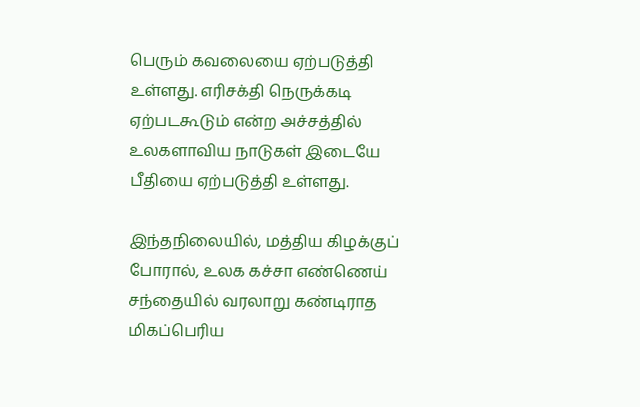பெரும் கவலையை ஏற்படுத்தி உள்ளது. எரிசக்தி நெருக்கடி ஏற்படகூடும் என்ற அச்சத்தில் உலகளாவிய நாடுகள் இடையே பீதியை ஏற்படுத்தி உள்ளது.

இந்தநிலையில், மத்திய கிழக்குப் போரால், உலக கச்சா எண்ணெய் சந்தையில் வரலாறு கண்டிராத மிகப்பெரிய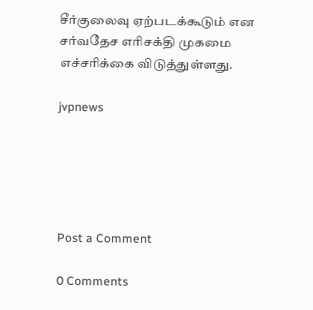சீர்குலைவு ஏற்படக்கூடும் என சர்வதேச எரிசக்தி முகமை எச்சரிக்கை விடுத்துள்ளது.

jvpnews





Post a Comment

0 Comments